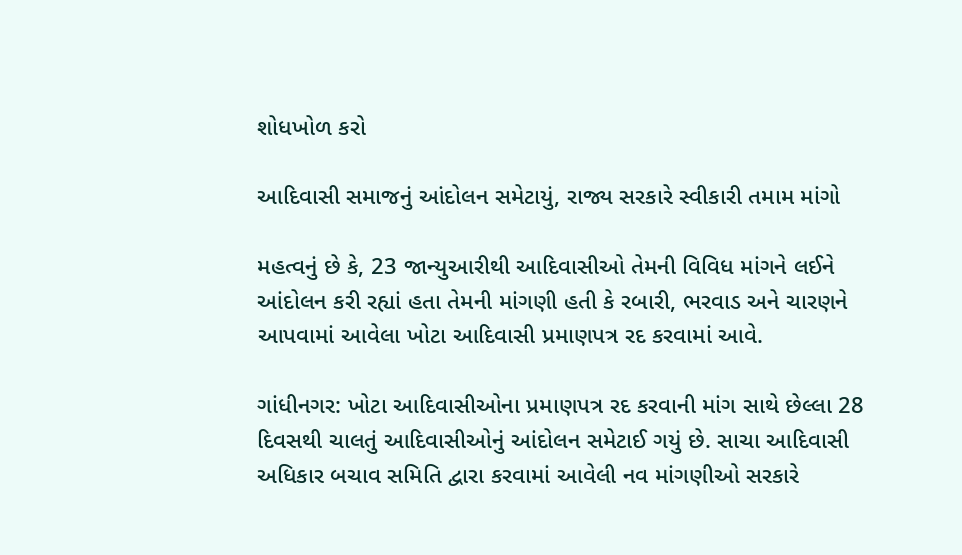શોધખોળ કરો

આદિવાસી સમાજનું આંદોલન સમેટાયું, રાજ્ય સરકારે સ્વીકારી તમામ માંગો

મહત્વનું છે કે, 23 જાન્યુઆરીથી આદિવાસીઓ તેમની વિવિધ માંગને લઈને આંદોલન કરી રહ્યાં હતા તેમની માંગણી હતી કે રબારી, ભરવાડ અને ચારણને આપવામાં આવેલા ખોટા આદિવાસી પ્રમાણપત્ર રદ કરવામાં આવે.

ગાંધીનગર: ખોટા આદિવાસીઓના પ્રમાણપત્ર રદ કરવાની માંગ સાથે છેલ્લા 28 દિવસથી ચાલતું આદિવાસીઓનું આંદોલન સમેટાઈ ગયું છે. સાચા આદિવાસી અધિકાર બચાવ સમિતિ દ્વારા કરવામાં આવેલી નવ માંગણીઓ સરકારે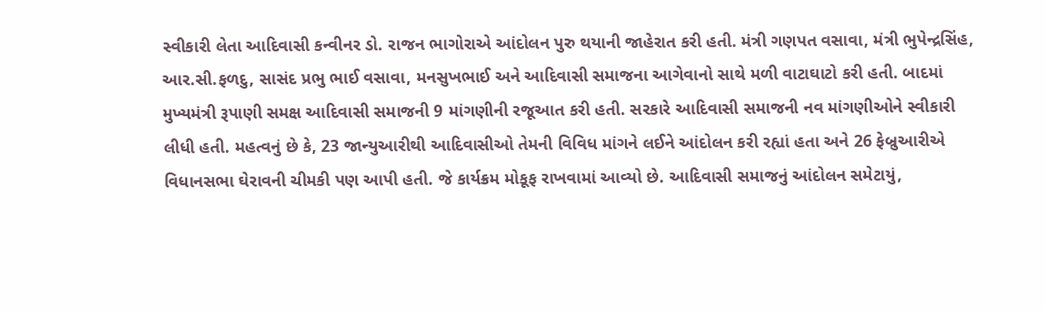સ્વીકારી લેતા આદિવાસી કન્વીનર ડો. રાજન ભાગોરાએ આંદોલન પુરુ થયાની જાહેરાત કરી હતી. મંત્રી ગણપત વસાવા, મંત્રી ભુપેન્દ્રસિંહ, આર.સી.ફળદુ, સાસંદ પ્રભુ ભાઈ વસાવા, મનસુખભાઈ અને આદિવાસી સમાજના આગેવાનો સાથે મળી વાટાઘાટો કરી હતી. બાદમાં મુખ્યમંત્રી રૂપાણી સમક્ષ આદિવાસી સમાજની 9 માંગણીની રજૂઆત કરી હતી. સરકારે આદિવાસી સમાજની નવ માંગણીઓને સ્વીકારી લીધી હતી. મહત્વનું છે કે, 23 જાન્યુઆરીથી આદિવાસીઓ તેમની વિવિધ માંગને લઈને આંદોલન કરી રહ્યાં હતા અને 26 ફેબ્રુઆરીએ વિધાનસભા ઘેરાવની ચીમકી પણ આપી હતી. જે કાર્યક્રમ મોકૂફ રાખવામાં આવ્યો છે. આદિવાસી સમાજનું આંદોલન સમેટાયું,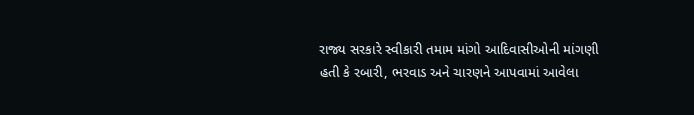રાજ્ય સરકારે સ્વીકારી તમામ માંગો આદિવાસીઓની માંગણી હતી કે રબારી, ભરવાડ અને ચારણને આપવામાં આવેલા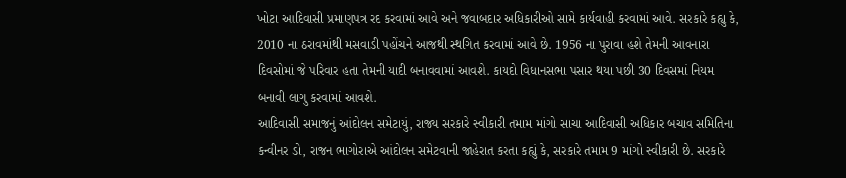ખોટા આદિવાસી પ્રમાણપત્ર રદ કરવામાં આવે અને જવાબદાર અધિકારીઓ સામે કાર્યવાહી કરવામાં આવે. સરકારે કહ્યુ કે, 2010 ના ઠરાવમાંથી મસવાડી પહોંચને આજથી સ્થગિત કરવામાં આવે છે. 1956 ના પુરાવા હશે તેમની આવનારા દિવસોમાં જે પરિવાર હતા તેમની યાદી બનાવવામાં આવશે. કાયદો વિધાનસભા પસાર થયા પછી 30 દિવસમાં નિયમ બનાવી લાગુ કરવામાં આવશે.
આદિવાસી સમાજનું આંદોલન સમેટાયું, રાજ્ય સરકારે સ્વીકારી તમામ માંગો સાચા આદિવાસી અધિકાર બચાવ સમિતિના કન્વીનર ડો, રાજન ભાગોરાએ આંદોલન સમેટવાની જાહેરાત કરતા કહ્યું કે, સરકારે તમામ 9 માંગો સ્વીકારી છે. સરકારે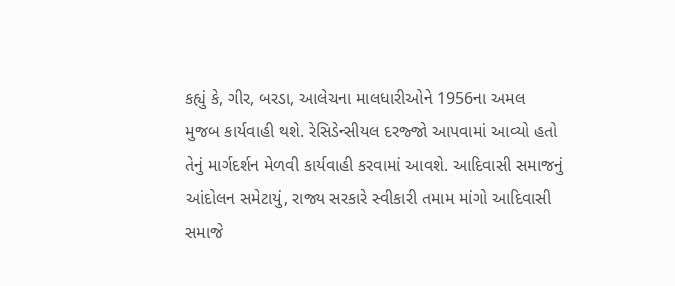કહ્યું કે, ગીર, બરડા, આલેચના માલધારીઓને 1956ના અમલ મુજબ કાર્યવાહી થશે. રેસિડેન્સીયલ દરજ્જો આપવામાં આવ્યો હતો તેનું માર્ગદર્શન મેળવી કાર્યવાહી કરવામાં આવશે. આદિવાસી સમાજનું આંદોલન સમેટાયું, રાજ્ય સરકારે સ્વીકારી તમામ માંગો આદિવાસી સમાજે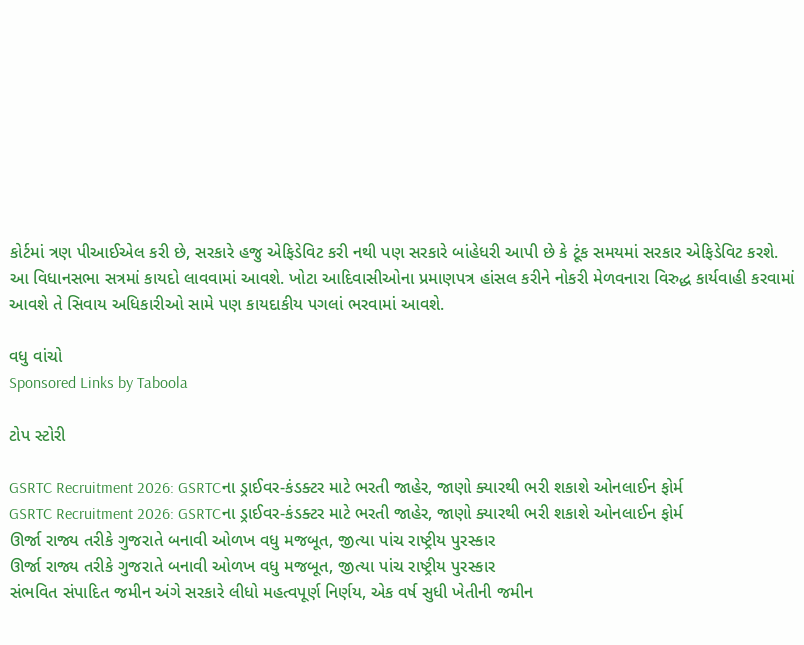કોર્ટમાં ત્રણ પીઆઈએલ કરી છે, સરકારે હજુ એફિડેવિટ કરી નથી પણ સરકારે બાંહેધરી આપી છે કે ટૂંક સમયમાં સરકાર એફિડેવિટ કરશે. આ વિધાનસભા સત્રમાં કાયદો લાવવામાં આવશે. ખોટા આદિવાસીઓના પ્રમાણપત્ર હાંસલ કરીને નોકરી મેળવનારા વિરુદ્ધ કાર્યવાહી કરવામાં આવશે તે સિવાય અધિકારીઓ સામે પણ કાયદાકીય પગલાં ભરવામાં આવશે.

વધુ વાંચો
Sponsored Links by Taboola

ટોપ સ્ટોરી

GSRTC Recruitment 2026: GSRTCના ડ્રાઈવર-કંડક્ટર માટે ભરતી જાહેર, જાણો ક્યારથી ભરી શકાશે ઓનલાઈન ફોર્મ
GSRTC Recruitment 2026: GSRTCના ડ્રાઈવર-કંડક્ટર માટે ભરતી જાહેર, જાણો ક્યારથી ભરી શકાશે ઓનલાઈન ફોર્મ
ઊર્જા રાજ્ય તરીકે ગુજરાતે બનાવી ઓળખ વધુ મજબૂત, જીત્યા પાંચ રાષ્ટ્રીય પુરસ્કાર
ઊર્જા રાજ્ય તરીકે ગુજરાતે બનાવી ઓળખ વધુ મજબૂત, જીત્યા પાંચ રાષ્ટ્રીય પુરસ્કાર
સંભવિત સંપાદિત જમીન અંગે સરકારે લીધો મહત્વપૂર્ણ નિર્ણય, એક વર્ષ સુધી ખેતીની જમીન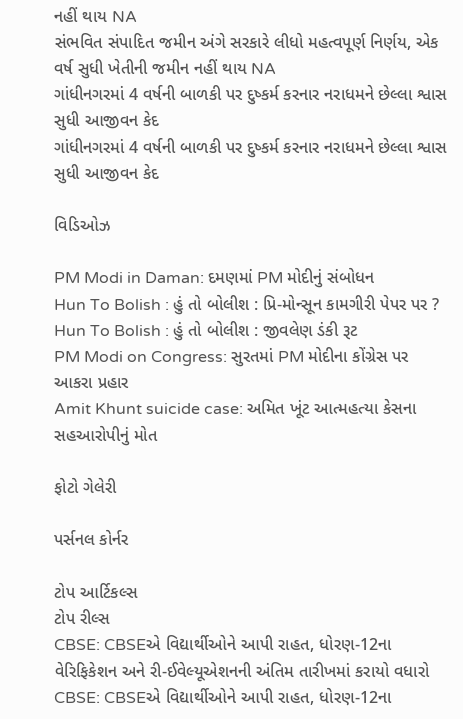નહીં થાય NA
સંભવિત સંપાદિત જમીન અંગે સરકારે લીધો મહત્વપૂર્ણ નિર્ણય, એક વર્ષ સુધી ખેતીની જમીન નહીં થાય NA
ગાંધીનગરમાં 4 વર્ષની બાળકી પર દુષ્કર્મ કરનાર નરાધમને છેલ્લા શ્વાસ સુધી આજીવન કેદ
ગાંધીનગરમાં 4 વર્ષની બાળકી પર દુષ્કર્મ કરનાર નરાધમને છેલ્લા શ્વાસ સુધી આજીવન કેદ

વિડિઓઝ

PM Modi in Daman: દમણમાં PM મોદીનું સંબોધન
Hun To Bolish : હું તો બોલીશ : પ્રિ-મોન્સૂન કામગીરી પેપર પર ?
Hun To Bolish : હું તો બોલીશ : જીવલેણ ડંકી રૂટ
PM Modi on Congress: સુરતમાં PM મોદીના કોંગ્રેસ પર આકરા પ્રહાર
Amit Khunt suicide case: અમિત ખૂંટ આત્મહત્યા કેસના સહઆરોપીનું મોત

ફોટો ગેલેરી

પર્સનલ કોર્નર

ટોપ આર્ટિકલ્સ
ટોપ રીલ્સ
CBSE: CBSEએ વિદ્યાર્થીઓને આપી રાહત, ધોરણ-12ના વેરિફિકેશન અને રી-ઈવેલ્યૂએશનની અંતિમ તારીખમાં કરાયો વધારો
CBSE: CBSEએ વિદ્યાર્થીઓને આપી રાહત, ધોરણ-12ના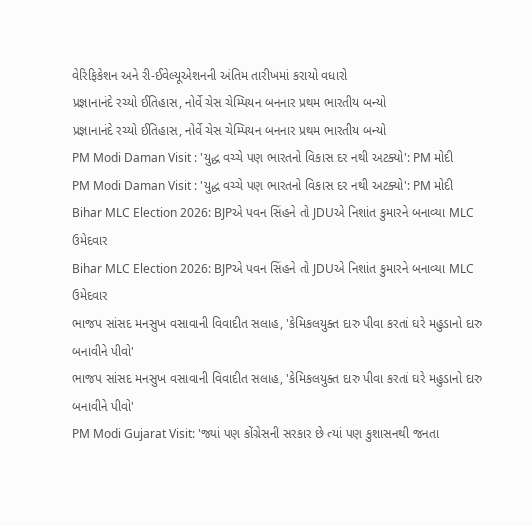વેરિફિકેશન અને રી-ઈવેલ્યૂએશનની અંતિમ તારીખમાં કરાયો વધારો
પ્રજ્ઞાનાનંદે રચ્યો ઈતિહાસ, નોર્વે ચેસ ચેમ્પિયન બનનાર પ્રથમ ભારતીય બન્યો
પ્રજ્ઞાનાનંદે રચ્યો ઈતિહાસ, નોર્વે ચેસ ચેમ્પિયન બનનાર પ્રથમ ભારતીય બન્યો
PM Modi Daman Visit : 'યુદ્ધ વચ્ચે પણ ભારતનો વિકાસ દર નથી અટક્યો': PM મોદી
PM Modi Daman Visit : 'યુદ્ધ વચ્ચે પણ ભારતનો વિકાસ દર નથી અટક્યો': PM મોદી
Bihar MLC Election 2026: BJPએ પવન સિંહને તો JDUએ નિશાંત કુમારને બનાવ્યા MLC ઉમેદવાર
Bihar MLC Election 2026: BJPએ પવન સિંહને તો JDUએ નિશાંત કુમારને બનાવ્યા MLC ઉમેદવાર
ભાજપ સાંસદ મનસુખ વસાવાની વિવાદીત સલાહ, 'કેમિકલયુક્ત દારુ પીવા કરતાં ઘરે મહુડાનો દારુ બનાવીને પીવો'
ભાજપ સાંસદ મનસુખ વસાવાની વિવાદીત સલાહ, 'કેમિકલયુક્ત દારુ પીવા કરતાં ઘરે મહુડાનો દારુ બનાવીને પીવો'
PM Modi Gujarat Visit: 'જ્યાં પણ કોંગ્રેસની સરકાર છે ત્યાં પણ કુશાસનથી જનતા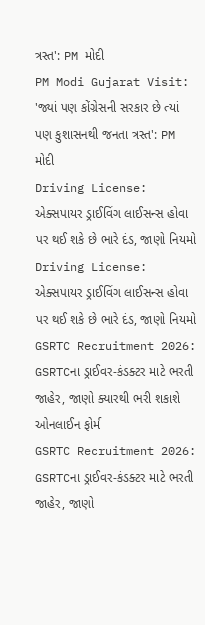ત્રસ્ત': PM મોદી
PM Modi Gujarat Visit: 'જ્યાં પણ કોંગ્રેસની સરકાર છે ત્યાં પણ કુશાસનથી જનતા ત્રસ્ત': PM મોદી
Driving License: એક્સપાયર ડ્રાઈવિંગ લાઈસન્સ હોવા પર થઈ શકે છે ભારે દંડ, જાણો નિયમો
Driving License: એક્સપાયર ડ્રાઈવિંગ લાઈસન્સ હોવા પર થઈ શકે છે ભારે દંડ, જાણો નિયમો
GSRTC Recruitment 2026: GSRTCના ડ્રાઈવર-કંડક્ટર માટે ભરતી જાહેર, જાણો ક્યારથી ભરી શકાશે ઓનલાઈન ફોર્મ
GSRTC Recruitment 2026: GSRTCના ડ્રાઈવર-કંડક્ટર માટે ભરતી જાહેર, જાણો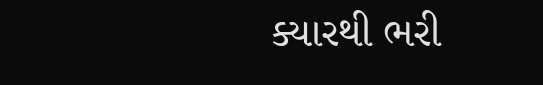ક્યારથી ભરી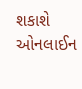શકાશે ઓનલાઈન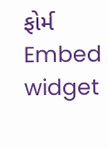ફોર્મ
Embed widget